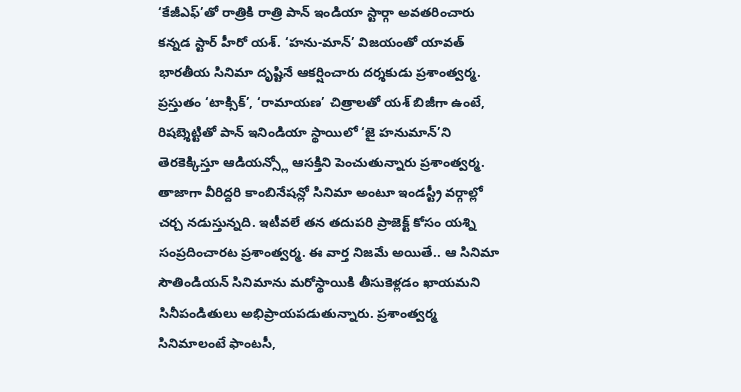‘కేజీఎఫ్’తో రాత్రికి రాత్రి పాన్ ఇండియా స్టార్గా అవతరించారు కన్నడ స్టార్ హీరో యశ్. ‘హను-మాన్’ విజయంతో యావత్ భారతీయ సినిమా దృష్టినే ఆకర్షించారు దర్శకుడు ప్రశాంత్వర్మ. ప్రస్తుతం ‘టాక్సిక్’, ‘రామాయణ’ చిత్రాలతో యశ్ బిజీగా ఉంటే, రిషబ్శెట్టితో పాన్ ఇనిండియా స్థాయిలో ‘జై హనుమాన్’ని తెరకెక్కిస్తూ ఆడియన్స్లో ఆసక్తిని పెంచుతున్నారు ప్రశాంత్వర్మ.
తాజాగా వీరిద్దరి కాంబినేషన్లో సినిమా అంటూ ఇండస్ట్రీ వర్గాల్లో చర్చ నడుస్తున్నది. ఇటీవలే తన తదుపరి ప్రాజెక్ట్ కోసం యశ్ని సంప్రదించారట ప్రశాంత్వర్మ. ఈ వార్త నిజమే అయితే.. ఆ సినిమా సౌతిండియన్ సినిమాను మరోస్థాయికి తీసుకెళ్లడం ఖాయమని సినీపండితులు అభిప్రాయపడుతున్నారు. ప్రశాంత్వర్మ సినిమాలంటే ఫాంటసీ,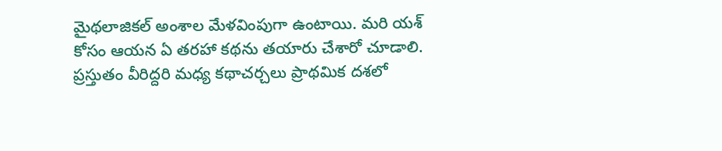మైథలాజికల్ అంశాల మేళవింపుగా ఉంటాయి. మరి యశ్ కోసం ఆయన ఏ తరహా కథను తయారు చేశారో చూడాలి. ప్రస్తుతం వీరిద్దరి మధ్య కథాచర్చలు ప్రాథమిక దశలో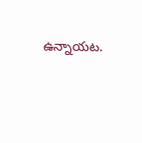ఉన్నాయట.